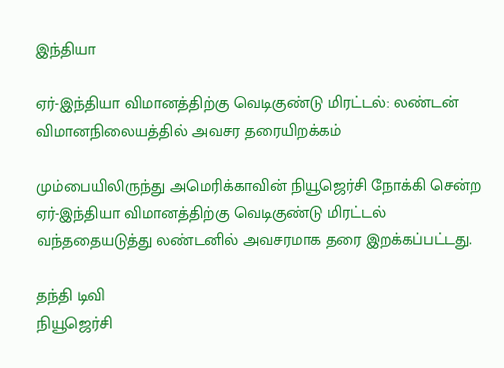இந்தியா

ஏர்-இந்தியா விமானத்திற்கு வெடிகுண்டு மிரட்டல்: லண்டன் விமானநிலையத்தில் அவசர தரையிறக்கம்

மும்பையிலிருந்து அமெரிக்காவின் நியூஜெர்சி நோக்கி சென்ற ஏர்-இந்தியா விமானத்திற்கு வெடிகுண்டு மிரட்டல் வந்ததையடுத்து லண்டனில் அவசரமாக தரை இறக்கப்பட்டது.

தந்தி டிவி
நியூஜெர்சி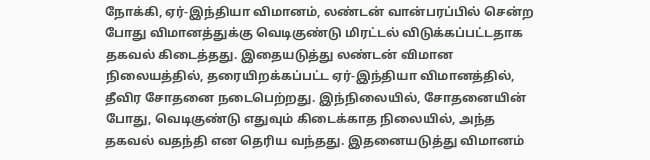நோக்கி, ஏர்-இந்தியா விமானம், லண்டன் வான்பரப்பில் சென்ற போது விமானத்துக்கு வெடிகுண்டு மிரட்டல் விடுக்கப்பட்டதாக தகவல் கிடைத்தது. இதையடுத்து லண்டன் விமான நிலையத்தில், தரையிறக்கப்பட்ட ஏர்-இந்தியா விமானத்தில், தீவிர சோதனை நடைபெற்றது. இந்நிலையில், சோதனையின் போது, வெடிகுண்டு எதுவும் கிடைக்காத நிலையில், அந்த தகவல் வதந்தி என தெரிய வந்தது. இதனையடுத்து விமானம்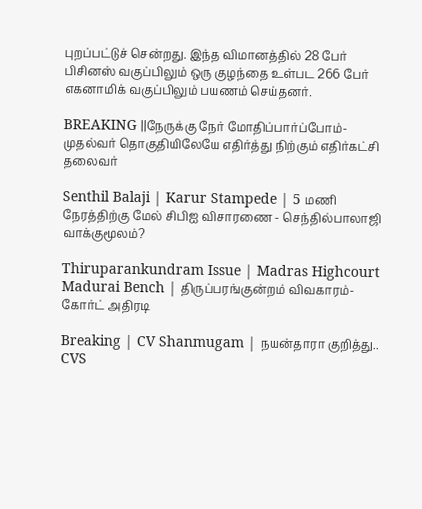புறப்பட்டுச் சென்றது. இந்த விமானத்தில் 28 பேர் பிசினஸ் வகுப்பிலும் ஒரு குழந்தை உள்பட 266 பேர் எகனாமிக் வகுப்பிலும் பயணம் செய்தனர்.

BREAKING ||நேருக்கு நேர் மோதிப்பார்ப்போம்-முதல்வர் தொகுதியிலேயே எதிர்த்து நிற்கும் எதிர்கட்சி தலைவர்

Senthil Balaji | Karur Stampede | 5 மணி நேரத்திற்கு மேல் சிபிஐ விசாரணை - செந்தில்பாலாஜி வாக்குமூலம்?

Thiruparankundram Issue | Madras Highcourt Madurai Bench | திருப்பரங்குன்றம் விவகாரம்- கோர்ட் அதிரடி

Breaking | CV Shanmugam | நயன்தாரா குறித்து.. CVS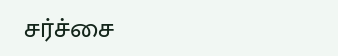சர்ச்சை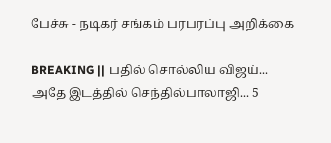பேச்சு - நடிகர் சங்கம் பரபரப்பு அறிக்கை

BREAKING || பதில் சொல்லிய விஜய்... அதே இடத்தில் செந்தில்பாலாஜி... 5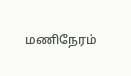மணிநேரம்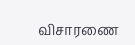விசாரணை